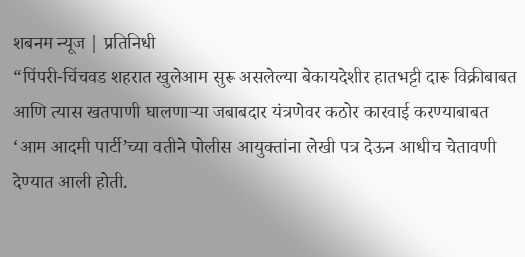शबनम न्यूज | प्रतिनिधी
“पिंपरी-चिंचवड शहरात खुलेआम सुरू असलेल्या बेकायदेशीर हातभट्टी दारू विक्रीबाबत आणि त्यास खतपाणी घालणाऱ्या जबाबदार यंत्रणेवर कठोर कारवाई करण्याबाबत ‘आम आदमी पार्टी’च्या वतीने पोलीस आयुक्तांना लेखी पत्र देऊन आधीच चेतावणी देण्यात आली होती.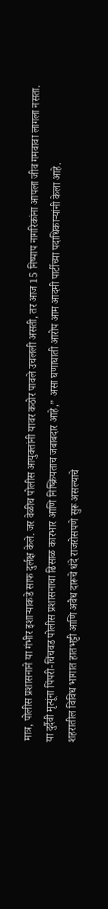मात्र, पोलीस प्रशासनाने या गंभीर इशाऱ्याकडे साफ दुर्लक्ष केले. जर वेळीच पोलीस आयुक्तांनी यावर कठोर पावले उचलली असती, तर आज 15 निष्पाप नागरिकांना आपला जीव गमवावा लागला नसता. या दुर्दैवी मृत्यूंना पिंपरी-चिंचवड पोलीस प्रशासनाचा ढिसाळ कारभार आणि निष्क्रियताच जबाबदार आहे,” असा घणाघाती आरोप आम आदमी पार्टीच्या पदाधिकाऱ्यांनी केला आहे.
शहरातील विविध भागात हातभट्टी आणि अवैध दारूचे धंदे राजरोसपणे सुरू असल्याचे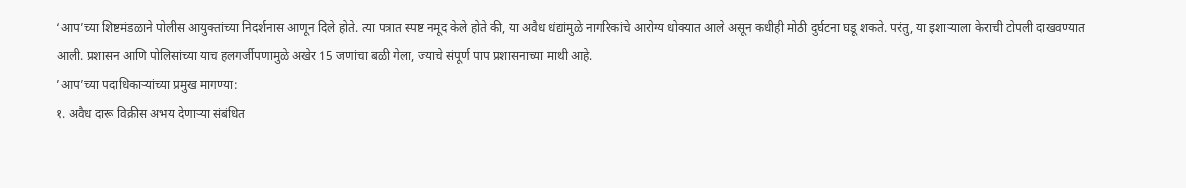‘आप’च्या शिष्टमंडळाने पोलीस आयुक्तांच्या निदर्शनास आणून दिले होते. त्या पत्रात स्पष्ट नमूद केले होते की, या अवैध धंद्यांमुळे नागरिकांचे आरोग्य धोक्यात आले असून कधीही मोठी दुर्घटना घडू शकते. परंतु, या इशाऱ्याला केराची टोपली दाखवण्यात आली. प्रशासन आणि पोलिसांच्या याच हलगर्जीपणामुळे अखेर 15 जणांचा बळी गेला, ज्याचे संपूर्ण पाप प्रशासनाच्या माथी आहे.
’आप’च्या पदाधिकाऱ्यांच्या प्रमुख मागण्या:
१. अवैध दारू विक्रीस अभय देणाऱ्या संबंधित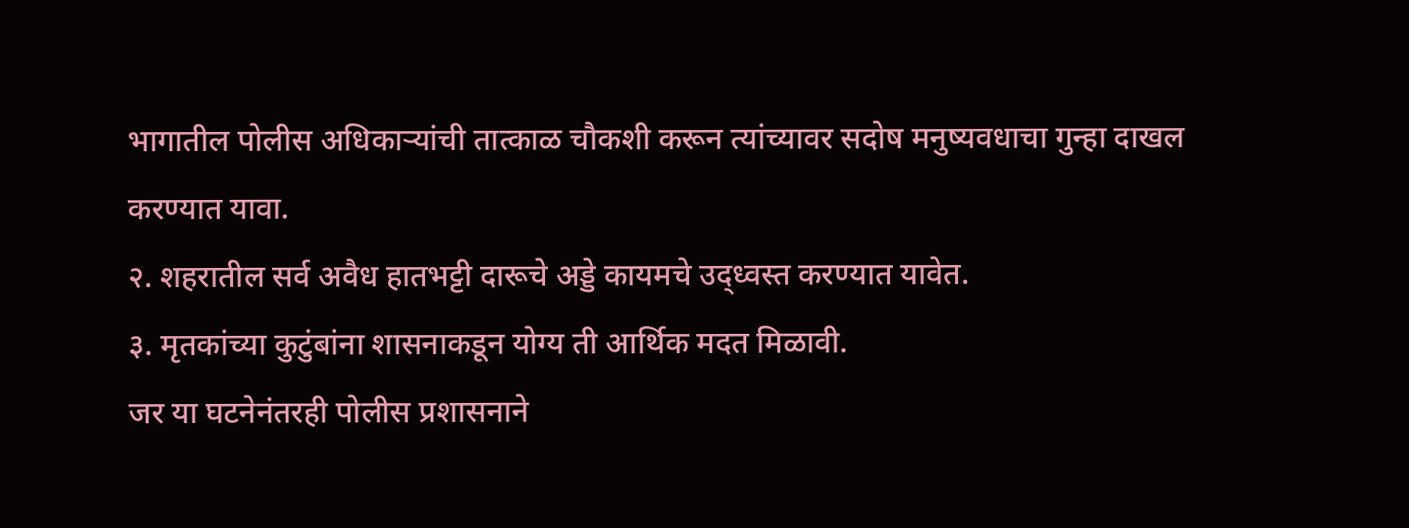भागातील पोलीस अधिकाऱ्यांची तात्काळ चौकशी करून त्यांच्यावर सदोष मनुष्यवधाचा गुन्हा दाखल करण्यात यावा.
२. शहरातील सर्व अवैध हातभट्टी दारूचे अड्डे कायमचे उद्ध्वस्त करण्यात यावेत.
३. मृतकांच्या कुटुंबांना शासनाकडून योग्य ती आर्थिक मदत मिळावी.
जर या घटनेनंतरही पोलीस प्रशासनाने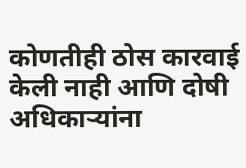कोणतीही ठोस कारवाई केली नाही आणि दोषी अधिकाऱ्यांना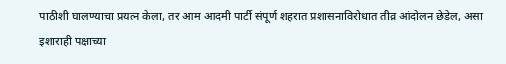पाठीशी घालण्याचा प्रयत्न केला, तर आम आदमी पार्टी संपूर्ण शहरात प्रशासनाविरोधात तीव्र आंदोलन छेडेल, असा इशाराही पक्षाच्या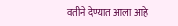वतीने देण्यात आला आहे